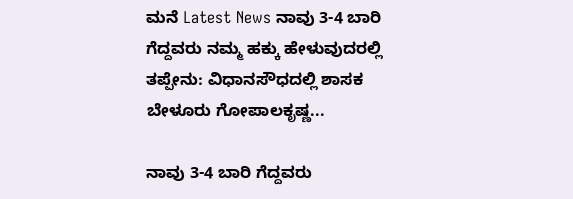ಮನೆ Latest News ನಾವು 3-4 ಬಾರಿ ಗೆದ್ದವರು ನಮ್ಮ ಹಕ್ಕು ಹೇಳುವುದರಲ್ಲಿ ತಪ್ಪೇನು: ವಿಧಾನಸೌಧದಲ್ಲಿ ಶಾಸಕ ಬೇಳೂರು ಗೋಪಾಲಕೃಷ್ಣ...

ನಾವು 3-4 ಬಾರಿ ಗೆದ್ದವರು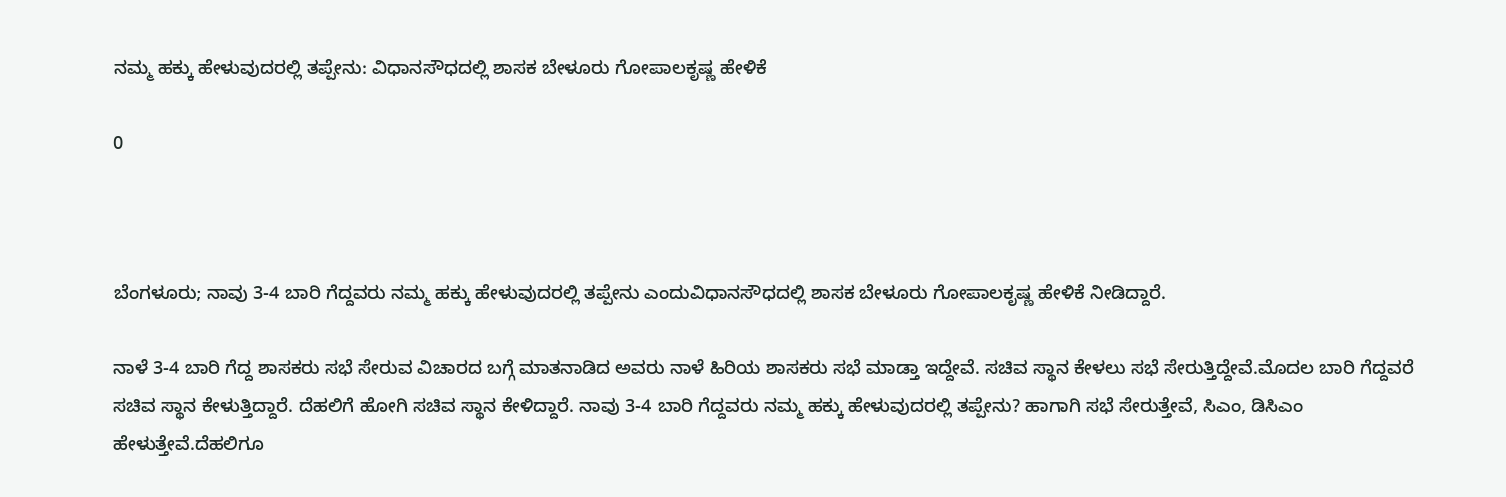ನಮ್ಮ ಹಕ್ಕು ಹೇಳುವುದರಲ್ಲಿ ತಪ್ಪೇನು: ವಿಧಾನಸೌಧದಲ್ಲಿ ಶಾಸಕ ಬೇಳೂರು ಗೋಪಾಲಕೃಷ್ಣ ಹೇಳಿಕೆ

0



ಬೆಂಗಳೂರು; ನಾವು 3-4 ಬಾರಿ ಗೆದ್ದವರು ನಮ್ಮ ಹಕ್ಕು ಹೇಳುವುದರಲ್ಲಿ ತಪ್ಪೇನು ಎಂದುವಿಧಾನಸೌಧದಲ್ಲಿ ಶಾಸಕ ಬೇಳೂರು ಗೋಪಾಲಕೃಷ್ಣ ಹೇಳಿಕೆ ನೀಡಿದ್ದಾರೆ.

ನಾಳೆ 3-4 ಬಾರಿ ಗೆದ್ದ ಶಾಸಕರು ಸಭೆ ಸೇರುವ ವಿಚಾರದ ಬಗ್ಗೆ ಮಾತನಾಡಿದ ಅವರು ನಾಳೆ ಹಿರಿಯ ಶಾಸಕರು ಸಭೆ ಮಾಡ್ತಾ ಇದ್ದೇವೆ. ಸಚಿವ ಸ್ಥಾನ ಕೇಳಲು ಸಭೆ ಸೇರುತ್ತಿದ್ದೇವೆ.ಮೊದಲ ಬಾರಿ ಗೆದ್ದವರೆ ಸಚಿವ ಸ್ಥಾನ ಕೇಳುತ್ತಿದ್ದಾರೆ. ದೆಹಲಿಗೆ ಹೋಗಿ ಸಚಿವ ಸ್ಥಾನ ಕೇಳಿದ್ದಾರೆ. ನಾವು 3-4 ಬಾರಿ ಗೆದ್ದವರು ನಮ್ಮ ಹಕ್ಕು ಹೇಳುವುದರಲ್ಲಿ ತಪ್ಪೇನು? ಹಾಗಾಗಿ ಸಭೆ ಸೇರುತ್ತೇವೆ, ಸಿಎಂ, ಡಿಸಿಎಂ ಹೇಳುತ್ತೇವೆ.ದೆಹಲಿಗೂ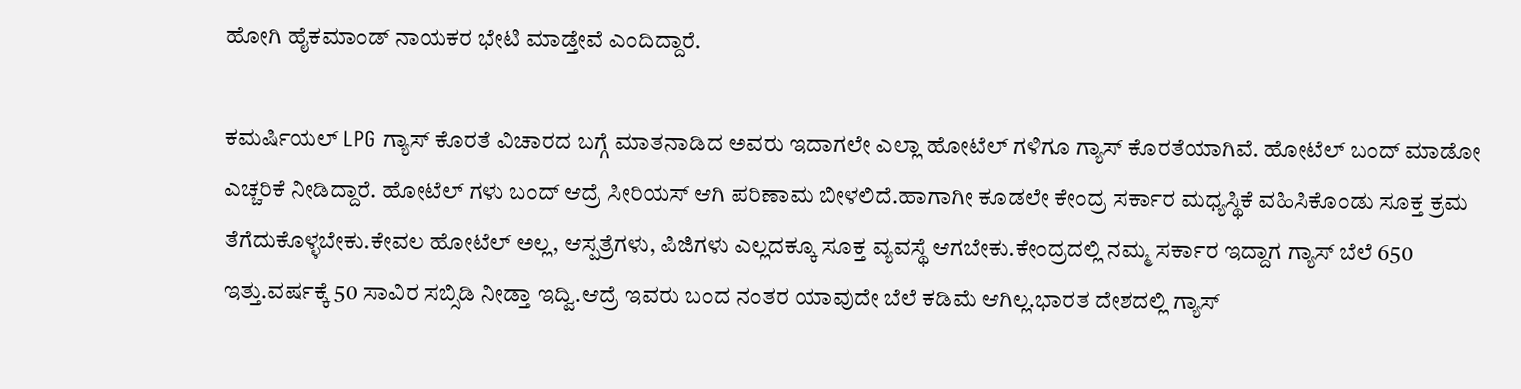ಹೋಗಿ ಹೈಕಮಾಂಡ್ ನಾಯಕರ ಭೇಟಿ ಮಾಡ್ತೇವೆ ಎಂದಿದ್ದಾರೆ.

ಕಮರ್ಷಿಯಲ್ LPG ಗ್ಯಾಸ್ ಕೊರತೆ ವಿಚಾರದ ಬಗ್ಗೆ ಮಾತನಾಡಿದ ಅವರು ಇದಾಗಲೇ ಎಲ್ಲಾ ಹೋಟೆಲ್ ಗಳಿಗೂ ಗ್ಯಾಸ್ ಕೊರತೆಯಾಗಿವೆ. ಹೋಟೆಲ್ ಬಂದ್ ಮಾಡೋ ಎಚ್ಚರಿಕೆ ನೀಡಿದ್ದಾರೆ. ಹೋಟೆಲ್ ಗಳು ಬಂದ್ ಆದ್ರೆ ಸೀರಿಯಸ್ ಆಗಿ ಪರಿಣಾಮ ಬೀಳಲಿದೆ.ಹಾಗಾಗೀ ಕೂಡಲೇ ಕೇಂದ್ರ ಸರ್ಕಾರ ಮಧ್ಯಸ್ಥಿಕೆ ವಹಿಸಿಕೊಂಡು ಸೂಕ್ತ ಕ್ರಮ ತೆಗೆದುಕೊಳ್ಳಬೇಕು.ಕೇವಲ ಹೋಟೆಲ್ ಅಲ್ಲ, ಆಸ್ಪತ್ರೆಗಳು, ಪಿಜಿಗಳು ಎಲ್ಲದಕ್ಕೂ ಸೂಕ್ತ ವ್ಯವಸ್ಥೆ ಆಗಬೇಕು.ಕೇಂದ್ರದಲ್ಲಿ ನಮ್ಮ ಸರ್ಕಾರ ಇದ್ದಾಗ ಗ್ಯಾಸ್ ಬೆಲೆ 650 ಇತ್ತು.ವರ್ಷಕ್ಕೆ 50 ಸಾವಿರ ಸಬ್ಸಿಡಿ ನೀಡ್ತಾ ಇದ್ವಿ.ಆದ್ರೆ ಇವರು ಬಂದ ನಂತರ ಯಾವುದೇ ಬೆಲೆ ಕಡಿಮೆ ಆಗಿಲ್ಲ.ಭಾರತ ದೇಶದಲ್ಲಿ ಗ್ಯಾಸ್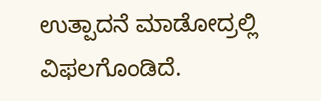ಉತ್ಪಾದನೆ ಮಾಡೋದ್ರಲ್ಲಿ ವಿಫಲಗೊಂಡಿದೆ.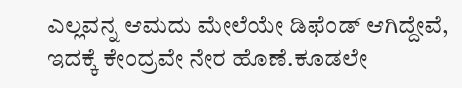ಎಲ್ಲವನ್ನ ಆಮದು ಮೇಲೆಯೇ ಡಿಫೆಂಡ್ ಆಗಿದ್ದೇವೆ, ಇದಕ್ಕೆ ಕೇಂದ್ರವೇ ನೇರ ಹೊಣೆ.ಕೂಡಲೇ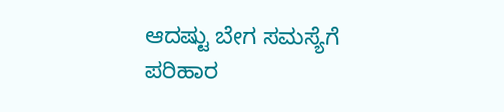ಆದಷ್ಟು ಬೇಗ ಸಮಸ್ಯೆಗೆ ಪರಿಹಾರ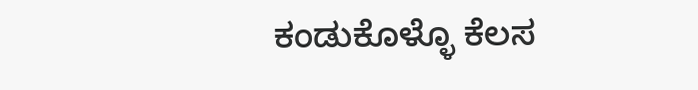ಕಂಡುಕೊಳ್ಳೊ ಕೆಲಸ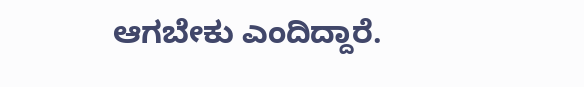ಆಗಬೇಕು ಎಂದಿದ್ದಾರೆ.